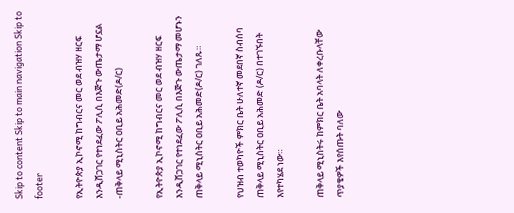Skip to content Skip to main navigation Skip to footer

የኢትዮጵያ ኢኮኖሚ ከግብርና መር ወደ ብዝሃ ዘርፍ እንዲሸጋገር የተነደፈው ፖሊሲ በእጅጉ ውጤታማ ሆኗል -ጠቅላይ ሚኒስትር ዐቢይ አሕመድ(ዶ/ር)

የኢትዮጵያ ኢኮኖሚ ከግብርና መር ወደ ብዝሃ ዘርፍ እንዲሸጋገር የተነደፈው ፖሊሲ በእጅጉ ውጤታማ መሆኑን ጠቅላይ ሚኒስትር ዐቢይ አሕመድ(ዶ/ር) ገለጹ።

የህዝብ ተወካዮች ምክር ቤት ሁለተኛ መደበኛ ስብሰባ ጠቅላይ ሚኒስትር ዐቢይ አሕመድ (ዶ/ር) በተገኙበት እየተካሄደ ነው።

ጠቅላይ ሚኒስትሩ ከምክር ቤት አባላት ለቀረቡላቸው ጥያቄዎች እየሰጡት ባለው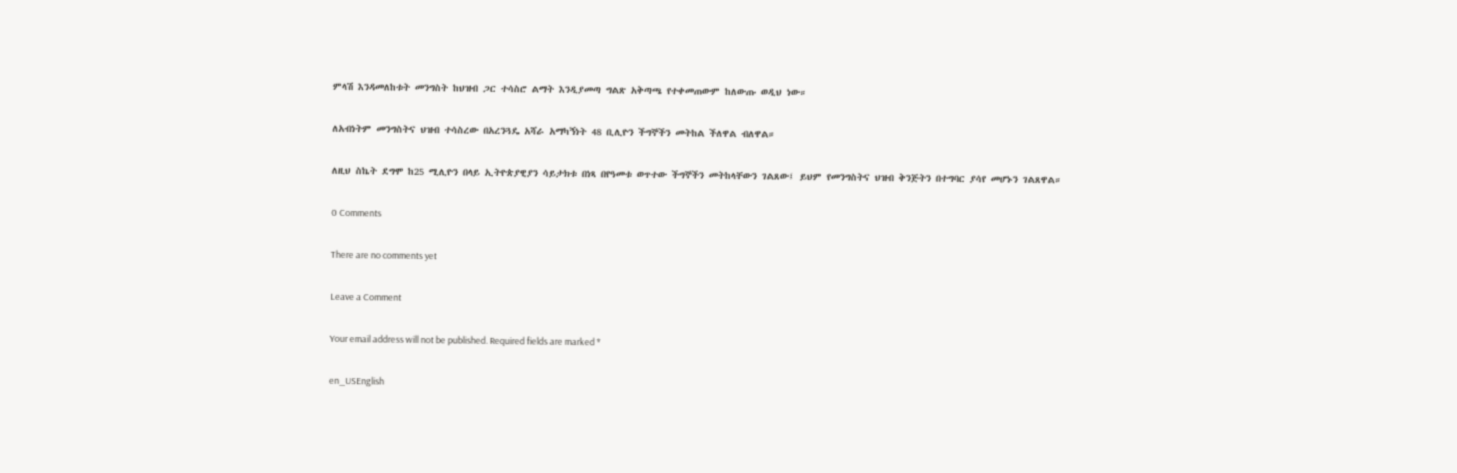ምላሽ እንዳመለከቱት መንግስት ከህዝብ ጋር ተሳስሮ ልማት እንዲያመጣ ግልጽ አቅጣጫ የተቀመጠውም ከለውጡ ወዲህ ነው።

ለአብነትም መንግስትና ህዝብ ተሳስረው በአረንጓዴ አሻራ አማካኝነት 48 ቢሊዮን ችግኞችን መትከል ችለዋል ብለዋል።

ለዚህ ስኬት ደግሞ ከ25 ሚሊዮን በላይ ኢትዮጵያዊያን ሳይታክቱ በነጻ በየዓመቱ ወጥተው ችግኞችን መትከላቸውን ገልጸው፤ ይህም የመንግስትና ህዝብ ቅንጅትን በተግባር ያሳየ መሆኑን ገልጸዋል።

0 Comments

There are no comments yet

Leave a Comment

Your email address will not be published. Required fields are marked *

en_USEnglish